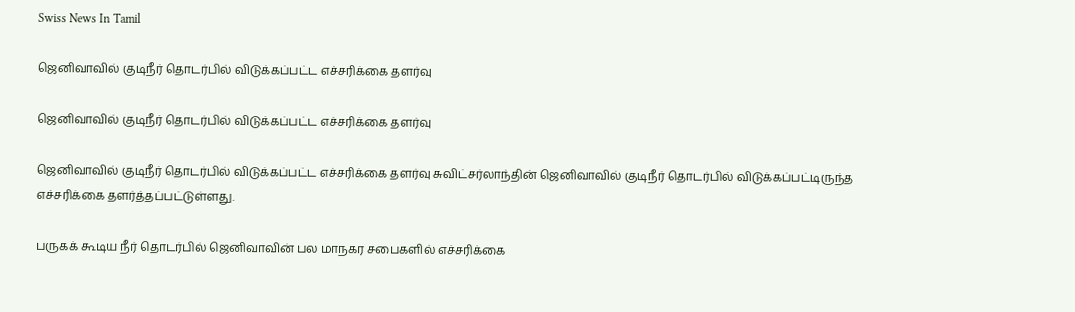Swiss News In Tamil

ஜெனிவாவில் குடிநீர் தொடர்பில் விடுக்கப்பட்ட எச்சரிக்கை தளர்வு

ஜெனிவாவில் குடிநீர் தொடர்பில் விடுக்கப்பட்ட எச்சரிக்கை தளர்வு

ஜெனிவாவில் குடிநீர் தொடர்பில் விடுக்கப்பட்ட எச்சரிக்கை தளர்வு சுவிட்சர்லாந்தின் ஜெனிவாவில் குடிநீர் தொடர்பில் விடுக்கப்பட்டிருந்த எச்சரிக்கை தளர்த்தப்பட்டுள்ளது.

பருகக் கூடிய நீர் தொடர்பில் ஜெனிவாவின் பல மாநகர சபைகளில் எச்சரிக்கை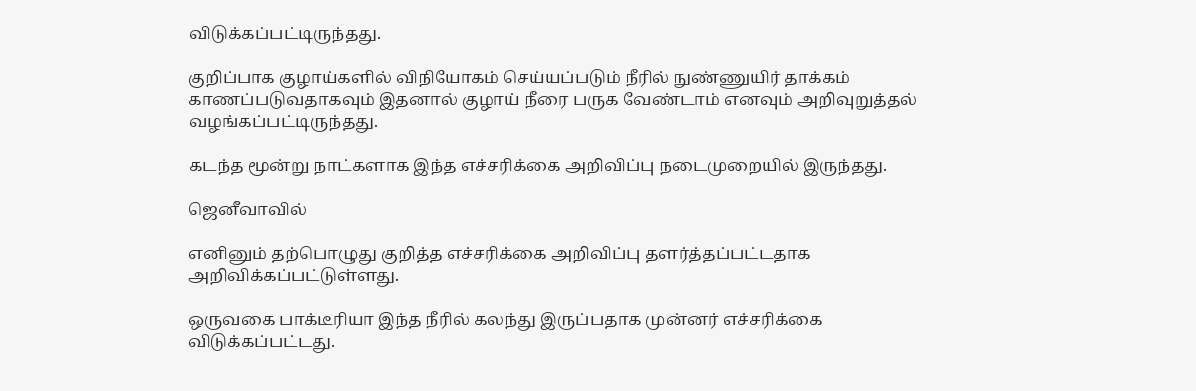விடுக்கப்பட்டிருந்தது.

குறிப்பாக குழாய்களில் விநியோகம் செய்யப்படும் நீரில் நுண்ணுயிர் தாக்கம் காணப்படுவதாகவும் இதனால் குழாய் நீரை பருக வேண்டாம் எனவும் அறிவுறுத்தல் வழங்கப்பட்டிருந்தது.

கடந்த மூன்று நாட்களாக இந்த எச்சரிக்கை அறிவிப்பு நடைமுறையில் இருந்தது.

ஜெனீவாவில்

எனினும் தற்பொழுது குறித்த எச்சரிக்கை அறிவிப்பு தளர்த்தப்பட்டதாக அறிவிக்கப்பட்டுள்ளது.

ஒருவகை பாக்டீரியா இந்த நீரில் கலந்து இருப்பதாக முன்னர் எச்சரிக்கை விடுக்கப்பட்டது.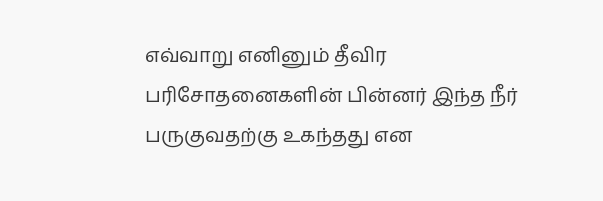எவ்வாறு எனினும் தீவிர பரிசோதனைகளின் பின்னர் இந்த நீர் பருகுவதற்கு உகந்தது என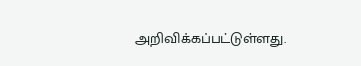அறிவிக்கப்பட்டுள்ளது.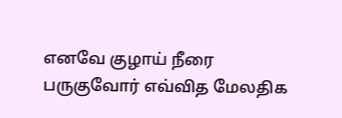எனவே குழாய் நீரை பருகுவோர் எவ்வித மேலதிக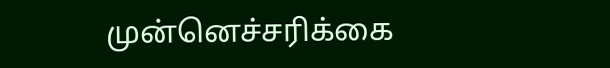முன்னெச்சரிக்கை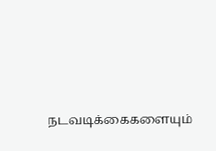நடவடிக்கைகளையும்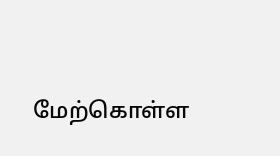மேற்கொள்ள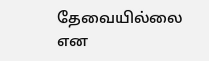தேவையில்லை என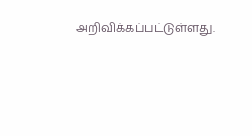அறிவிக்கப்பட்டுள்ளது.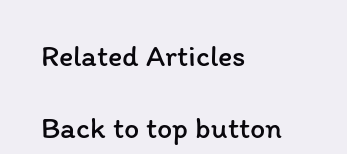Related Articles

Back to top button